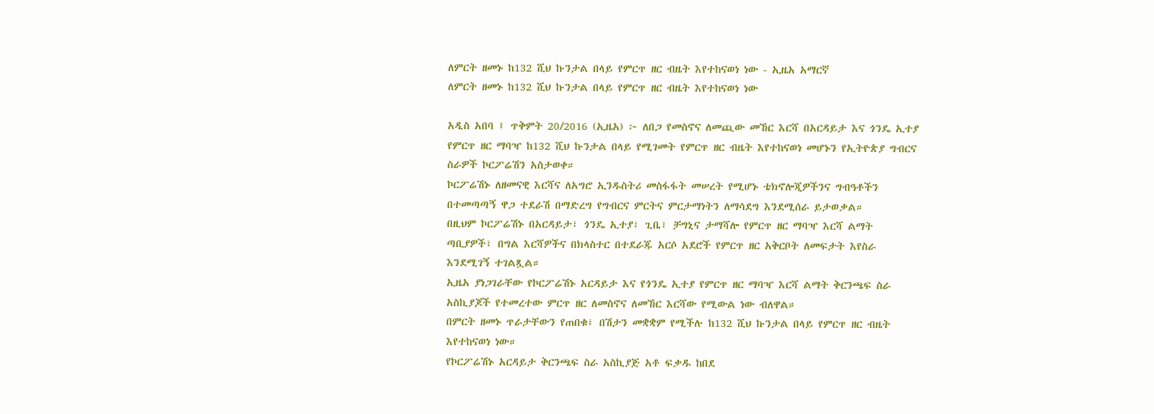ለምርት ዘመኑ ከ132 ሺህ ኩንታል በላይ የምርጥ ዘር ብዜት እየተከናወነ ነው - ኢዜአ አማርኛ
ለምርት ዘመኑ ከ132 ሺህ ኩንታል በላይ የምርጥ ዘር ብዜት እየተከናወነ ነው

አዲስ አበባ ፤ ጥቅምት 20/2016 (ኢዜአ) ፦ ለበጋ የመስኖና ለመጪው መኸር እርሻ በአርዳይታ እና ጎንዴ ኢተያ የምርጥ ዘር ማባዣ ከ132 ሺህ ኩንታል በላይ የሚገመት የምርጥ ዘር ብዜት እየተከናወነ መሆኑን የኢትዮጵያ ግብርና ስራዎች ኮርፖሬሽን አስታወቀ።
ኮርፖሬሽኑ ለዘመናዊ እርሻና ለአግሮ ኢንዱስትሪ መስፋፋት መሠረት የሚሆኑ ቴክኖሎጂዎችንና ግብዓቶችን በተመጣጣኝ ዋጋ ተደራሽ በማድረግ የግብርና ምርትና ምርታማነትን ለማሳደግ እንደሚሰራ ይታወቃል።
በዚህም ኮርፖሬሽኑ በአርዳይታ፣ ጎንዴ ኢተያ፣ ጊቤ፣ ቻግኒና ታማሻሎ የምርጥ ዘር ማባዣ እርሻ ልማት ጣቢያዎች፣ በግል እርሻዎችና በክላስተር በተደራጁ አርሶ አደሮች የምርጥ ዘር አቅርቦት ለመፍታት እየስራ እንደሚገኝ ተገልጿል።
ኢዜአ ያነጋገራቸው የኮርፖሬሽኑ አርዳይታ እና የጎንዴ ኢተያ የምርጥ ዘር ማባዣ እርሻ ልማት ቅርንጫፍ ስራ አስኪያጆች የተመረተው ምርጥ ዘር ለመስኖና ለመኸር እርሻው የሚውል ነው ብለዋል።
በምርት ዘመኑ ጥራታቸውን የጠበቁ፣ በሽታን መቋቋም የሚችሉ ከ132 ሺህ ኩንታል በላይ የምርጥ ዘር ብዜት እየተከናወነ ነው።
የኮርፖሬሽኑ አርዳይታ ቅርንጫፍ ስራ አስኪያጅ አቶ ፍቃዱ ከበደ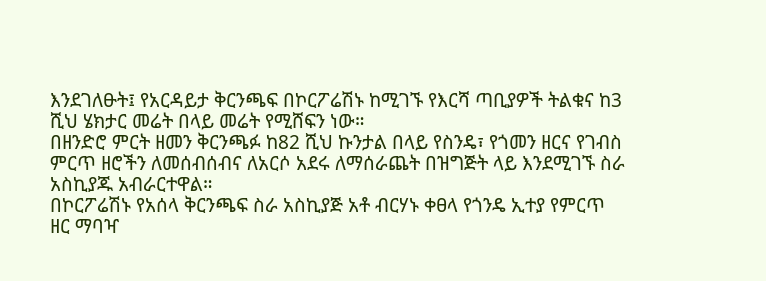እንደገለፁት፤ የአርዳይታ ቅርንጫፍ በኮርፖሬሽኑ ከሚገኙ የእርሻ ጣቢያዎች ትልቁና ከ3 ሺህ ሄክታር መሬት በላይ መሬት የሚሸፍን ነው።
በዘንድሮ ምርት ዘመን ቅርንጫፉ ከ82 ሺህ ኩንታል በላይ የስንዴ፣ የጎመን ዘርና የገብስ ምርጥ ዘሮችን ለመሰብሰብና ለአርሶ አደሩ ለማሰራጨት በዝግጅት ላይ እንደሚገኙ ስራ አስኪያጁ አብራርተዋል።
በኮርፖሬሽኑ የአሰላ ቅርንጫፍ ስራ አስኪያጅ አቶ ብርሃኑ ቀፀላ የጎንዴ ኢተያ የምርጥ ዘር ማባዣ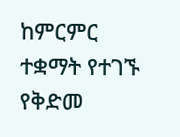ከምርምር ተቋማት የተገኙ የቅድመ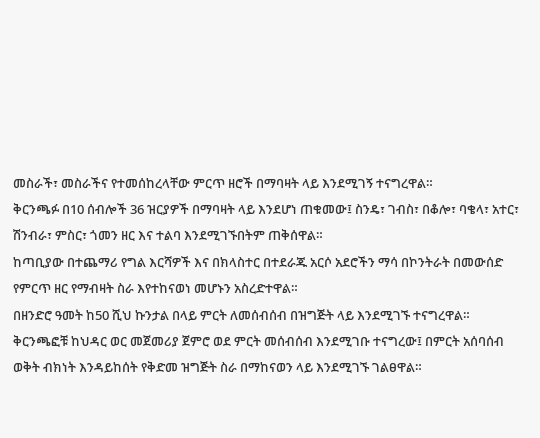መስራች፣ መስራችና የተመሰከረላቸው ምርጥ ዘሮች በማባዛት ላይ እንደሚገኝ ተናግረዋል።
ቅርንጫፉ በ10 ሰብሎች 36 ዝርያዎች በማባዛት ላይ እንደሆነ ጠቁመው፤ ስንዴ፣ ገብስ፣ በቆሎ፣ ባቄላ፣ አተር፣ ሽንብራ፣ ምስር፣ ጎመን ዘር እና ተልባ እንደሚገኙበትም ጠቅሰዋል።
ከጣቢያው በተጨማሪ የግል እርሻዎች እና በክላስተር በተደራጁ አርሶ አደሮችን ማሳ በኮንትራት በመውሰድ የምርጥ ዘር የማብዛት ስራ እየተከናወነ መሆኑን አስረድተዋል።
በዘንድሮ ዓመት ከ50 ሺህ ኩንታል በላይ ምርት ለመሰብሰብ በዝግጅት ላይ እንደሚገኙ ተናግረዋል።
ቅርንጫፎቹ ከህዳር ወር መጀመሪያ ጀምሮ ወደ ምርት መሰብሰብ እንደሚገቡ ተናግረው፤ በምርት አሰባሰብ ወቅት ብክነት እንዳይከሰት የቅድመ ዝግጅት ስራ በማከናወን ላይ እንደሚገኙ ገልፀዋል።